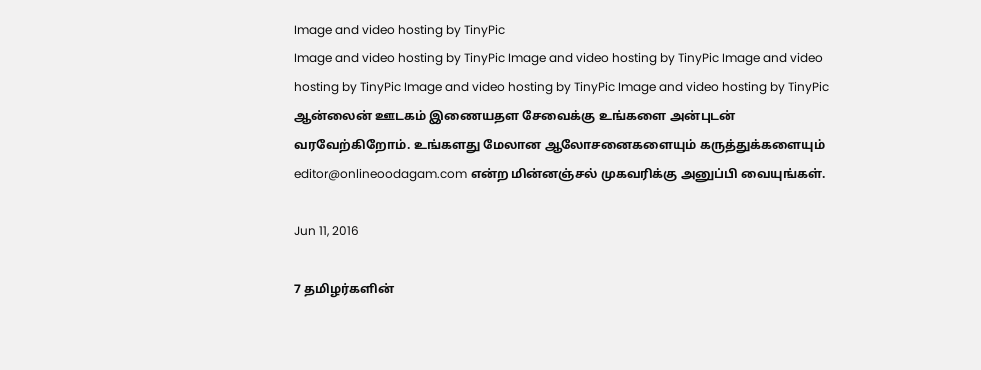Image and video hosting by TinyPic
Image and video hosting by TinyPic Image and video hosting by TinyPic Image and video hosting by TinyPic Image and video hosting by TinyPic Image and video hosting by TinyPic ஆன்லைன் ஊடகம் இணையதள சேவைக்கு உங்களை அன்புடன் வரவேற்கிறோம். உங்களது மேலான ஆலோசனைகளையும் கருத்துக்களையும் editor@onlineoodagam.com என்ற மின்னஞ்சல் முகவரிக்கு அனுப்பி வையுங்கள்.

Jun 11, 2016

7 தமிழர்களின்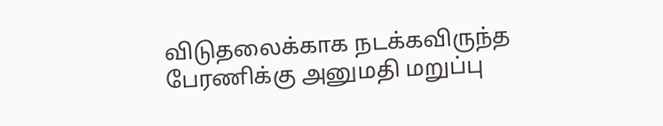விடுதலைக்காக நடக்கவிருந்த பேரணிக்கு அனுமதி மறுப்பு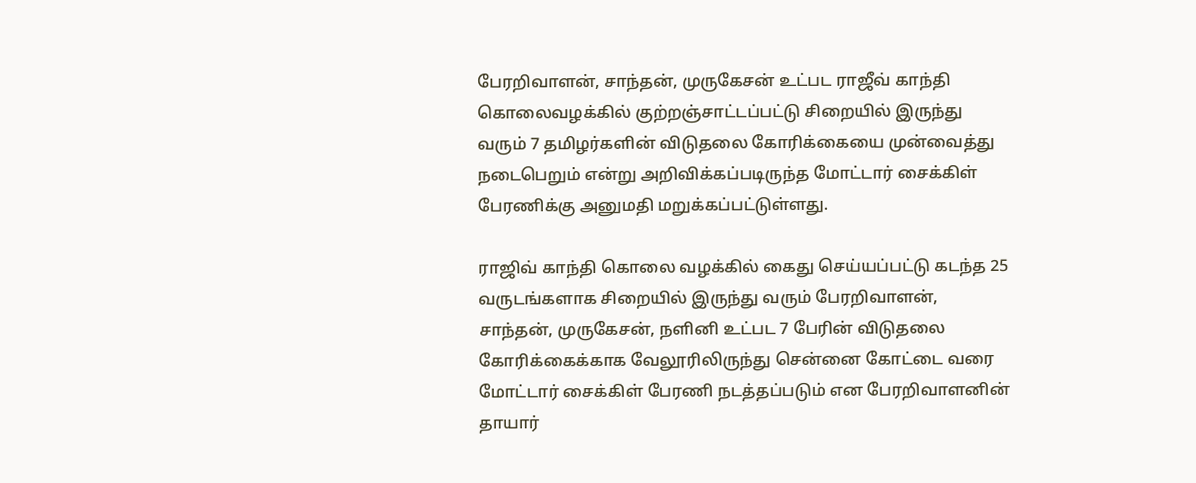பேரறிவாளன், சாந்தன், முருகேசன் உட்பட ராஜீவ் காந்தி கொலைவழக்கில் குற்றஞ்சாட்டப்பட்டு சிறையில் இருந்து வரும் 7 தமிழர்களின் விடுதலை கோரிக்கையை முன்வைத்து நடைபெறும் என்று அறிவிக்கப்படிருந்த மோட்டார் சைக்கிள் பேரணிக்கு அனுமதி மறுக்கப்பட்டுள்ளது.

ராஜிவ் காந்தி கொலை வழக்கில் கைது செய்யப்பட்டு கடந்த 25 வருடங்களாக சிறையில் இருந்து வரும் பேரறிவாளன், சாந்தன், முருகேசன், நளினி உட்பட 7 பேரின் விடுதலை கோரிக்கைக்காக‌ வேலூரிலிருந்து சென்னை கோட்டை வரை மோட்டார் சைக்கிள் பேரணி நடத்தப்படும் என பேரறிவாளனின் தாயார்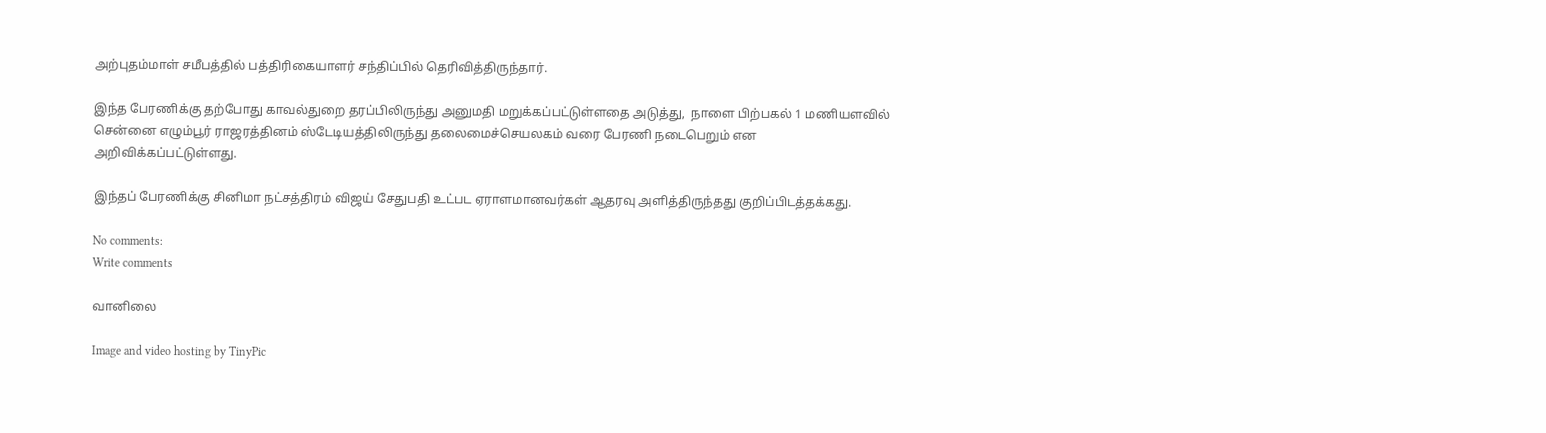அற்புதம்மாள் சமீபத்தில் பத்திரிகையாளர் சந்திப்பில் தெரிவித்திருந்தார்.

இந்த பேரணிக்கு தற்போது காவல்துறை தரப்பிலிருந்து அனுமதி மறுக்கப்பட்டுள்ளதை அடுத்து,  நாளை பிற்பகல் 1 மணியளவில் சென்னை எழும்பூர் ராஜரத்தினம் ஸ்டேடியத்திலிருந்து தலைமைச்செயலகம் வரை பேரணி நடைபெறும் என அறிவிக்கப்பட்டுள்ளது.

இந்தப் பேரணிக்கு சினிமா நட்சத்திரம் விஜய் சேதுபதி உட்பட ஏராளமானவர்கள் ஆதரவு அளித்திருந்தது குறிப்பிடத்தக்கது.

No comments:
Write comments

வானிலை

Image and video hosting by TinyPic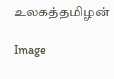உலகத்தமிழன்

Image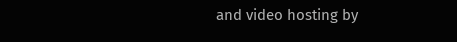and video hosting by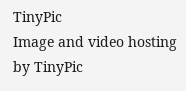TinyPic
Image and video hosting by TinyPic